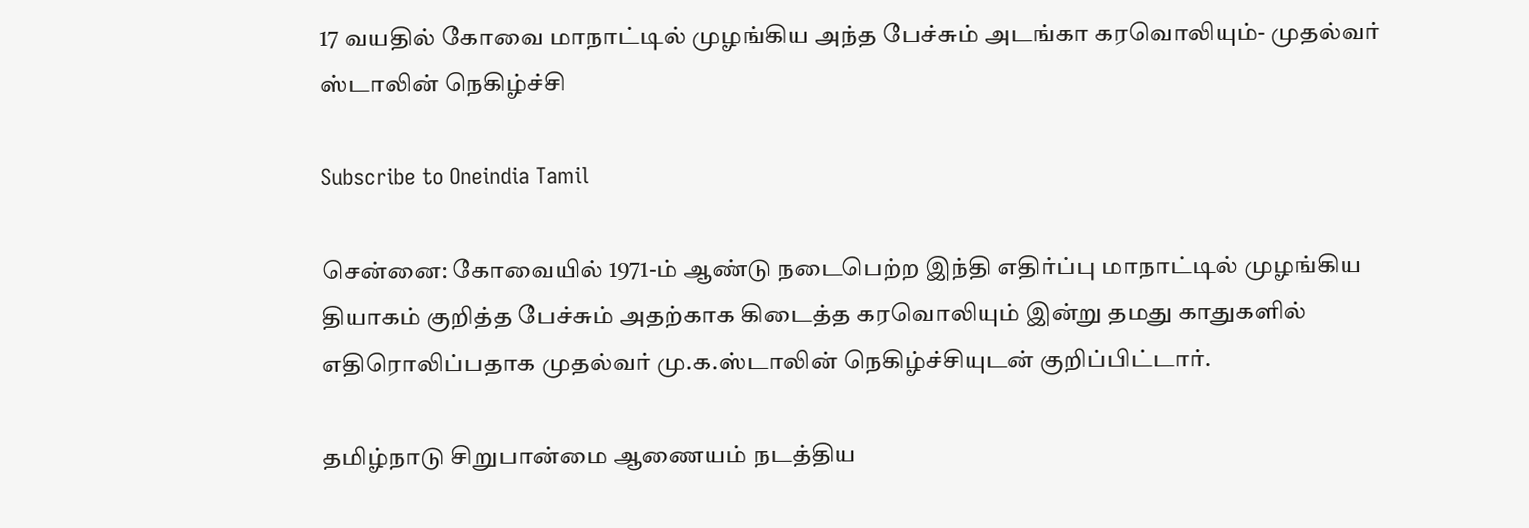17 வயதில் கோவை மாநாட்டில் முழங்கிய அந்த பேச்சும் அடங்கா கரவொலியும்- முதல்வர் ஸ்டாலின் நெகிழ்ச்சி

Subscribe to Oneindia Tamil

சென்னை: கோவையில் 1971-ம் ஆண்டு நடைபெற்ற இந்தி எதிர்ப்பு மாநாட்டில் முழங்கிய தியாகம் குறித்த பேச்சும் அதற்காக கிடைத்த கரவொலியும் இன்று தமது காதுகளில் எதிரொலிப்பதாக முதல்வர் மு.க.ஸ்டாலின் நெகிழ்ச்சியுடன் குறிப்பிட்டார்.

தமிழ்நாடு சிறுபான்மை ஆணையம் நடத்திய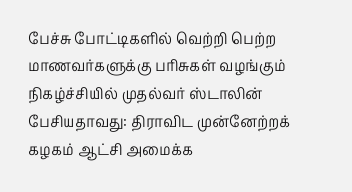பேச்சு போட்டிகளில் வெற்றி பெற்ற மாணவர்களுக்கு பரிசுகள் வழங்கும் நிகழ்ச்சியில் முதல்வர் ஸ்டாலின் பேசியதாவது: திராவிட முன்னேற்றக் கழகம் ஆட்சி அமைக்க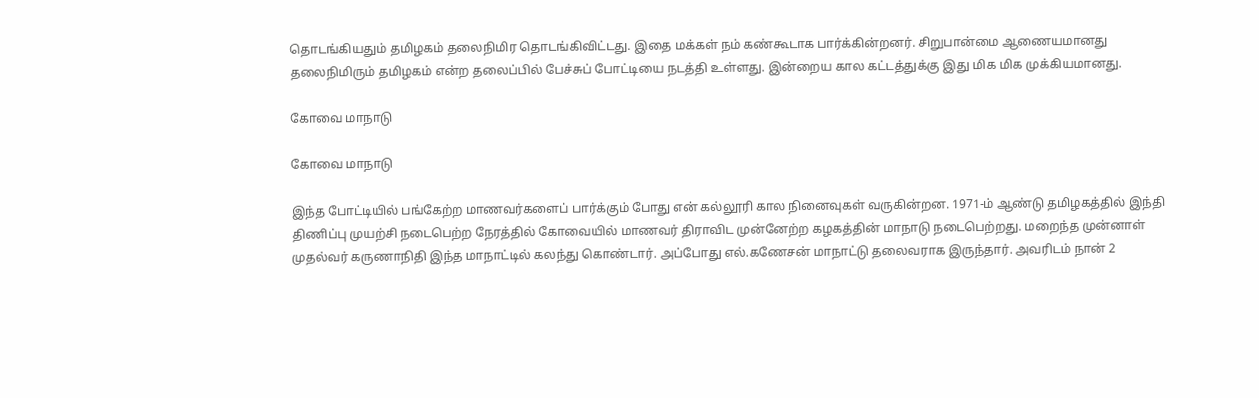தொடங்கியதும் தமிழகம் தலைநிமிர தொடங்கிவிட்டது. இதை மக்கள் நம் கண்கூடாக பார்க்கின்றனர். சிறுபான்மை ஆணையமானது தலைநிமிரும் தமிழகம் என்ற தலைப்பில் பேச்சுப் போட்டியை நடத்தி உள்ளது. இன்றைய கால கட்டத்துக்கு இது மிக மிக முக்கியமானது.

கோவை மாநாடு

கோவை மாநாடு

இந்த போட்டியில் பங்கேற்ற மாணவர்களைப் பார்க்கும் போது என் கல்லூரி கால நினைவுகள் வருகின்றன. 1971-ம் ஆண்டு தமிழகத்தில் இந்தி திணிப்பு முயற்சி நடைபெற்ற நேரத்தில் கோவையில் மாணவர் திராவிட முன்னேற்ற கழகத்தின் மாநாடு நடைபெற்றது. மறைந்த முன்னாள் முதல்வர் கருணாநிதி இந்த மாநாட்டில் கலந்து கொண்டார். அப்போது எல்.கணேசன் மாநாட்டு தலைவராக இருந்தார். அவரிடம் நான் 2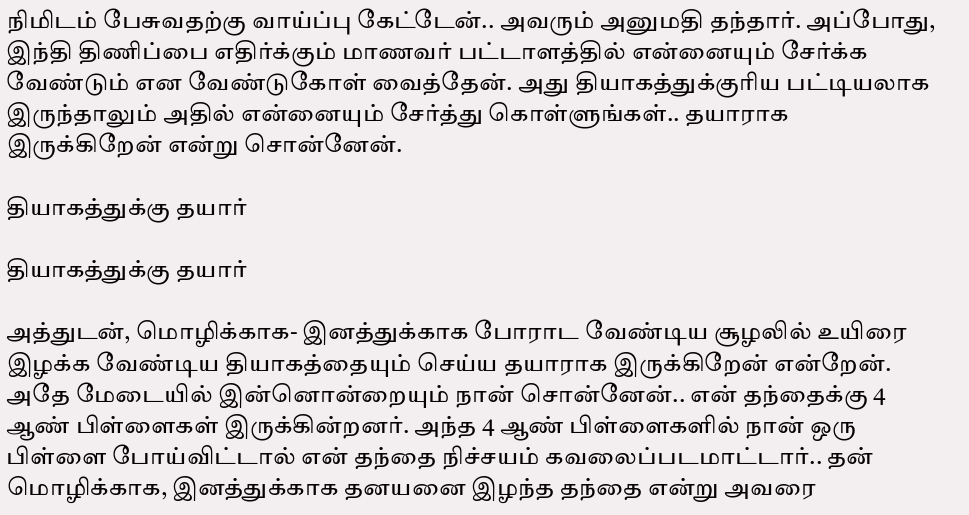நிமிடம் பேசுவதற்கு வாய்ப்பு கேட்டேன்.. அவரும் அனுமதி தந்தார். அப்போது, இந்தி திணிப்பை எதிர்க்கும் மாணவர் பட்டாளத்தில் என்னையும் சேர்க்க வேண்டும் என வேண்டுகோள் வைத்தேன். அது தியாகத்துக்குரிய பட்டியலாக இருந்தாலும் அதில் என்னையும் சேர்த்து கொள்ளுங்கள்.. தயாராக இருக்கிறேன் என்று சொன்னேன்.

தியாகத்துக்கு தயார்

தியாகத்துக்கு தயார்

அத்துடன், மொழிக்காக- இனத்துக்காக போராட வேண்டிய சூழலில் உயிரை இழக்க வேண்டிய தியாகத்தையும் செய்ய தயாராக இருக்கிறேன் என்றேன். அதே மேடையில் இன்னொன்றையும் நான் சொன்னேன்.. என் தந்தைக்கு 4 ஆண் பிள்ளைகள் இருக்கின்றனர். அந்த 4 ஆண் பிள்ளைகளில் நான் ஒரு பிள்ளை போய்விட்டால் என் தந்தை நிச்சயம் கவலைப்படமாட்டார்.. தன் மொழிக்காக, இனத்துக்காக தனயனை இழந்த தந்தை என்று அவரை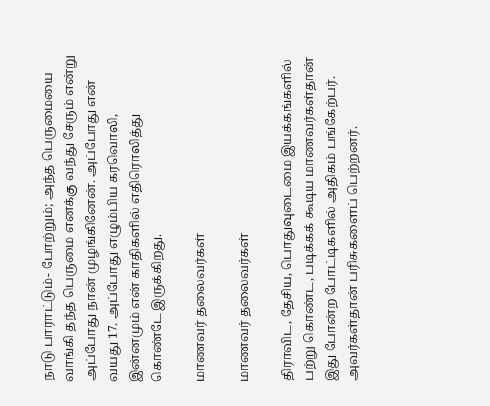நாடு பாராட்டும்- போற்றும்; அந்த பெருமையை வாங்கி தந்த பெருமை எனக்கு வந்து சேரும் என்று அப்போது நான் முழங்கினேன். அப்போது என் வயது 17. அப்போது எழும்பிய கரவொலி, இன்னமும் என் காதிகளில் எதிரொலித்து கொண்டே இருக்கிறது.

மாணவர் தலைவர்கள்

மாணவர் தலைவர்கள்

திராவிட, தேசிய, பொதுவுடைமை இயக்கங்களில் பற்று கொண்ட, படிக்கக் கூடிய மாணவர்கள்தான் இது போன்ற போட்டிகளில் அதிகம் பங்கேற்பர். அவர்கள்தான் பரிசுகளைப் பெற்றனர்.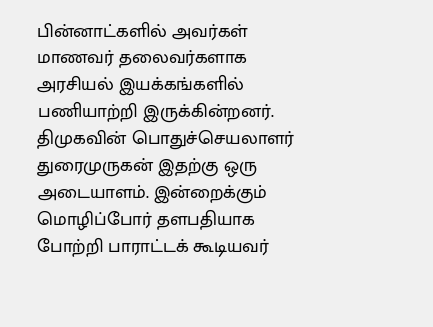பின்னாட்களில் அவர்கள் மாணவர் தலைவர்களாக அரசியல் இயக்கங்களில் பணியாற்றி இருக்கின்றனர். திமுகவின் பொதுச்செயலாளர் துரைமுருகன் இதற்கு ஒரு அடையாளம். இன்றைக்கும் மொழிப்போர் தளபதியாக போற்றி பாராட்டக் கூடியவர்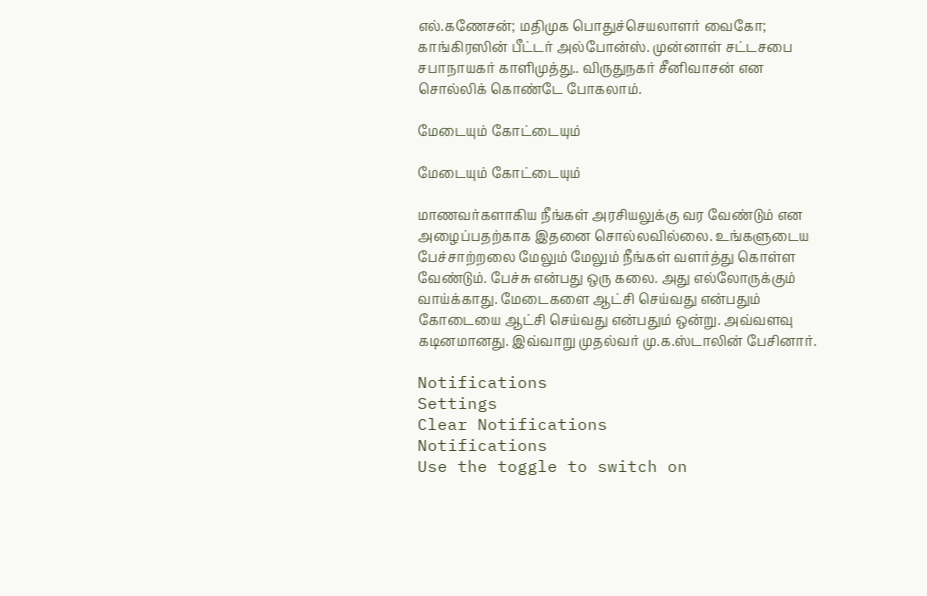எல்.கணேசன்; மதிமுக பொதுச்செயலாளர் வைகோ; காங்கிரஸின் பீட்டர் அல்போன்ஸ். முன்னாள் சட்டசபை சபாநாயகர் காளிமுத்து.. விருதுநகர் சீனிவாசன் என சொல்லிக் கொண்டே போகலாம்.

மேடையும் கோட்டையும்

மேடையும் கோட்டையும்

மாணவர்களாகிய நீங்கள் அரசியலுக்கு வர வேண்டும் என அழைப்பதற்காக இதனை சொல்லவில்லை. உங்களுடைய பேச்சாற்றலை மேலும் மேலும் நீங்கள் வளர்த்து கொள்ள வேண்டும். பேச்சு என்பது ஒரு கலை. அது எல்லோருக்கும் வாய்க்காது. மேடைகளை ஆட்சி செய்வது என்பதும் கோடையை ஆட்சி செய்வது என்பதும் ஒன்று. அவ்வளவு கடினமானது. இவ்வாறு முதல்வர் மு.க.ஸ்டாலின் பேசினார்.

Notifications
Settings
Clear Notifications
Notifications
Use the toggle to switch on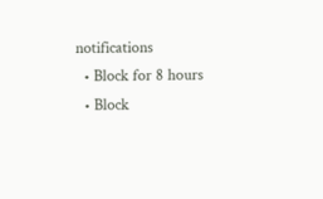notifications
  • Block for 8 hours
  • Block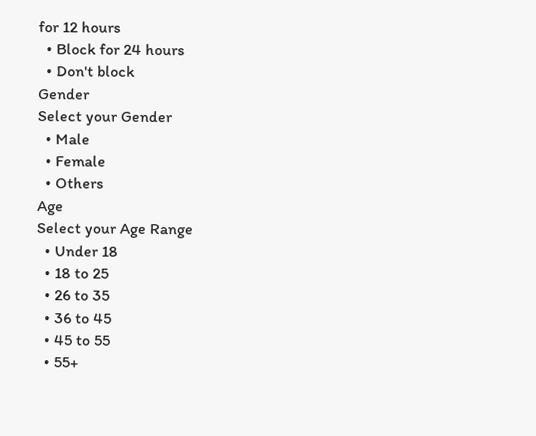for 12 hours
  • Block for 24 hours
  • Don't block
Gender
Select your Gender
  • Male
  • Female
  • Others
Age
Select your Age Range
  • Under 18
  • 18 to 25
  • 26 to 35
  • 36 to 45
  • 45 to 55
  • 55+